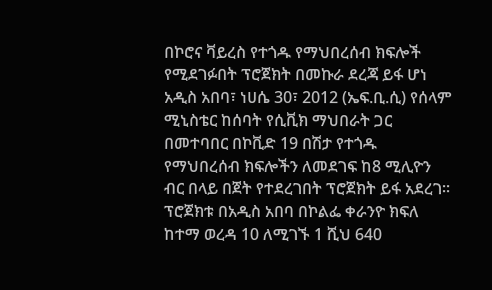በኮሮና ቫይረስ የተጎዱ የማህበረሰብ ክፍሎች የሚደገፉበት ፕሮጀክት በመኩራ ደረጃ ይፋ ሆነ
አዲስ አበባ፣ ነሀሴ 30፣ 2012 (ኤፍ.ቢ.ሲ) የሰላም ሚኒስቴር ከሰባት የሲቪክ ማህበራት ጋር በመተባበር በኮቪድ 19 በሽታ የተጎዱ የማህበረሰብ ክፍሎችን ለመደገፍ ከ8 ሚሊዮን ብር በላይ በጀት የተደረገበት ፕሮጀክት ይፋ አደረገ፡፡
ፕሮጀክቱ በአዲስ አበባ በኮልፌ ቀራንዮ ክፍለ ከተማ ወረዳ 10 ለሚገኙ 1 ሺህ 640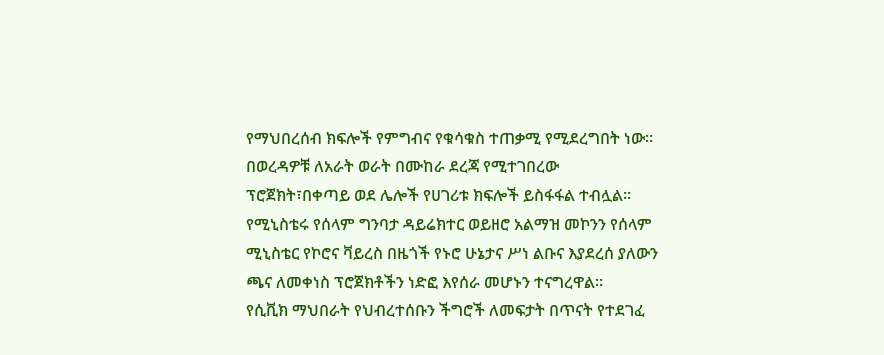የማህበረሰብ ክፍሎች የምግብና የቁሳቁስ ተጠቃሚ የሚደረግበት ነው።
በወረዳዎቹ ለአራት ወራት በሙከራ ደረጃ የሚተገበረው ፕሮጀክት፣በቀጣይ ወደ ሌሎች የሀገሪቱ ክፍሎች ይስፋፋል ተብሏል።
የሚኒስቴሩ የሰላም ግንባታ ዳይሬክተር ወይዘሮ አልማዝ መኮንን የሰላም ሚኒስቴር የኮሮና ቫይረስ በዜጎች የኑሮ ሁኔታና ሥነ ልቡና እያደረሰ ያለውን ጫና ለመቀነስ ፕሮጀክቶችን ነድፎ እየሰራ መሆኑን ተናግረዋል።
የሲቪክ ማህበራት የህብረተሰቡን ችግሮች ለመፍታት በጥናት የተደገፈ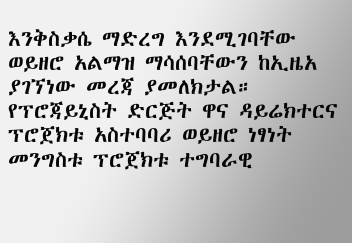እንቅስቃሴ ማድረግ እንደሚገባቸው ወይዘሮ አልማዝ ማሳሰባቸውን ከኢዜአ ያገኘነው መረጃ ያመለክታል።
የፕሮጃይኒስት ድርጅት ዋና ዳይሬክተርና ፕሮጀክቱ አስተባባሪ ወይዘሮ ነፃነት መንግስቱ ፕሮጀክቱ ተግባራዊ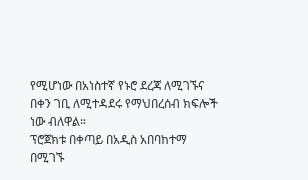የሚሆነው በአነስተኛ የኑሮ ደረጃ ለሚገኙና በቀን ገቢ ለሚተዳደሩ የማህበረሰብ ክፍሎች ነው ብለዋል።
ፕሮጀክቱ በቀጣይ በአዲስ አበባከተማ በሚገኙ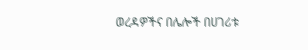ወረዳዎችና በሌሎች በሀገሪቱ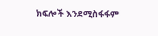ክፍሎች እንደሚስፋፋም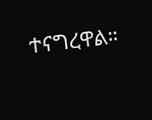ተናግረዋል።